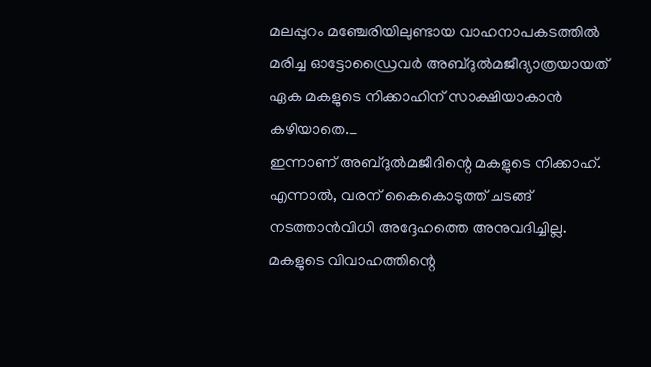മലപ്പുറം മഞ്ചേരിയിലുണ്ടായ വാഹനാപകടത്തിൽ മരിച്ച ഓട്ടോഡ്രൈവർ അബ്ദുൽമജീദ്യാത്രയായത് ഏക മകളുടെ നിക്കാഹിന് സാക്ഷിയാകാൻ കഴിയാതെ._
ഇന്നാണ് അബ്ദുൽമജീദിന്റെ മകളുടെ നിക്കാഹ്. എന്നാൽ, വരന് കൈകൊടുത്ത് ചടങ്ങ് നടത്താൻവിധി അദ്ദേഹത്തെ അനുവദിച്ചില്ല. മകളുടെ വിവാഹത്തിന്റെ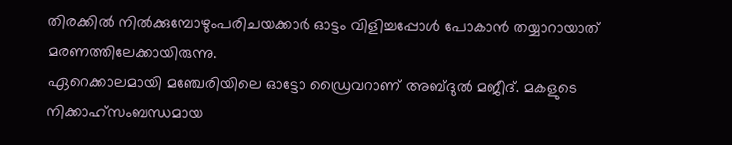തിരക്കിൽ നിൽക്കുമ്പോഴുംപരിചയക്കാർ ഓട്ടം വിളിച്ചപ്പോൾ പോകാൻ തയ്യാറായാത് മരണത്തിലേക്കായിരുന്നു.
ഏറെക്കാലമായി മഞ്ചേരിയിലെ ഓട്ടോ ഡ്രൈവറാണ് അബ്ദുൽ മജീദ്. മകളുടെ നിക്കാഹ്സംബന്ധമായ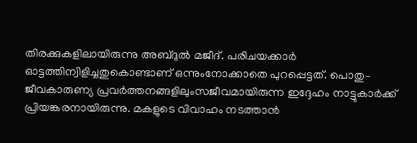തിരക്കുകളിലായിരുന്നു അബ്ദുൽ മജീദ്. പരിചയക്കാർ ഓട്ടത്തിന്വിളിച്ചതുകൊണ്ടാണ് ഒന്നുംനോക്കാതെ പുറപ്പെട്ടത്. പൊതു– ജീവകാരുണ്യ പ്രവർത്തനങ്ങളിലുംസജീവമായിരുന്ന ഇദ്ദേഹം നാട്ടുകാർക്ക് പ്രിയങ്കരനായിരുന്നു. മകളുടെ വിവാഹം നടത്താൻ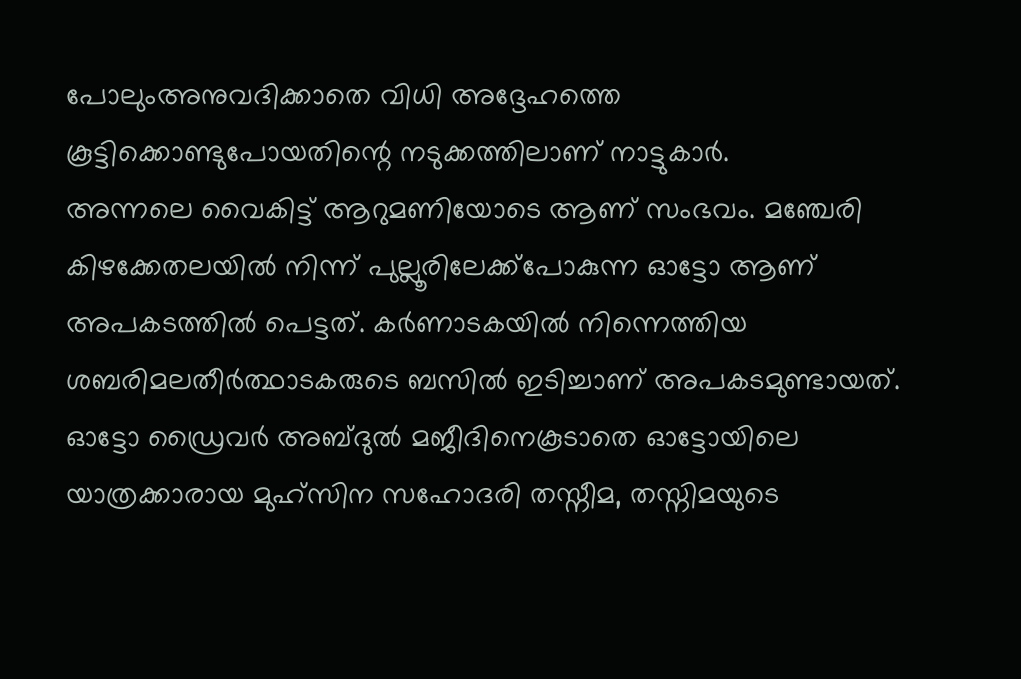പോലുംഅനുവദിക്കാതെ വിധി അദ്ദേഹത്തെ കൂട്ടിക്കൊണ്ടുപോയതിന്റെ നടുക്കത്തിലാണ് നാട്ടുകാർ.
അന്നലെ വൈകിട്ട് ആറുമണിയോടെ ആണ് സംഭവം. മഞ്ചേരി കിഴക്കേതലയിൽ നിന്ന് പുല്ലൂരിലേക്ക്പോകുന്ന ഓട്ടോ ആണ് അപകടത്തിൽ പെട്ടത്. കർണാടകയിൽ നിന്നെത്തിയ ശബരിമലതീർത്ഥാടകരുടെ ബസിൽ ഇടിച്ചാണ് അപകടമുണ്ടായത്. ഓട്ടോ ഡ്രൈവർ അബ്ദുൽ മജീദിനെകൂടാതെ ഓട്ടോയിലെ യാത്രക്കാരായ മുഹ്സിന സഹോദരി തസ്നീമ, തസ്നിമയുടെ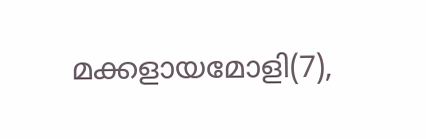മക്കളായമോളി(7),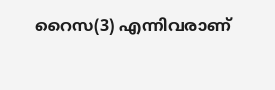റൈസ(3) എന്നിവരാണ്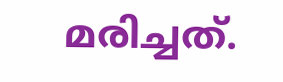മരിച്ചത്.